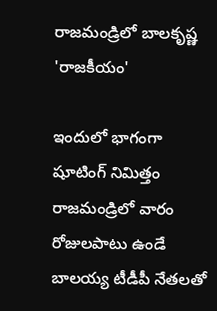రాజమండ్రిలో బాలకృష్ణ 'రాజకీయం'

ఇందులో భాగంగా షూటింగ్ నిమిత్తం రాజమండ్రిలో వారం రోజులపాటు ఉండే బాలయ్య టీడీపీ నేతలతో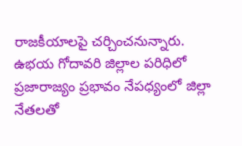రాజకీయాలపై చర్చించనున్నారు. ఉభయ గోదావరి జిల్లాల పరిధిలో ప్రజారాజ్యం ప్రభావం నేపధ్యంలో జిల్లా నేతలతో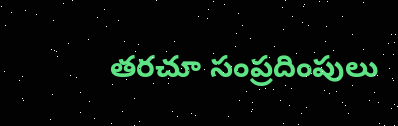తరచూ సంప్రదింపులు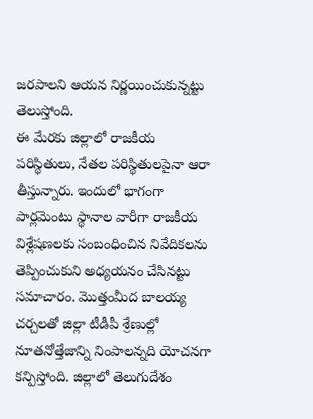జరపాలని ఆయన నిర్ణయించుకున్నట్టు తెలుస్తోంది.
ఈ మేరకు జిల్లాలో రాజకీయ పరిస్థితులు, నేతల పరిస్థితులపైనా ఆరా తీస్తున్నారు. ఇందులో భాగంగా పార్లమెంటు స్థానాల వారీగా రాజకీయ విశ్లేషణలకు సంబంధించిన నివేదికలను తెప్పించుకుని అధ్యయనం చేసినట్టు సమాచారం. మొత్తంమీద బాలయ్య చర్చలతో జిల్లా టీడీపీ శ్రేణుల్లో నూతనోత్తేజాన్ని నింపాలన్నది యోచనగా కన్పిస్తోంది. జిల్లాలో తెలుగుదేశం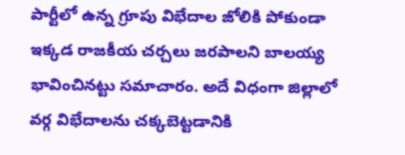పార్టీలో ఉన్న గ్రూపు విభేదాల జోలికి పోకుండా ఇక్కడ రాజకీయ చర్చలు జరపాలని బాలయ్య భావించినట్టు సమాచారం. అదే విధంగా జిల్లాలో వర్గ విభేదాలను చక్కబెట్టడానికి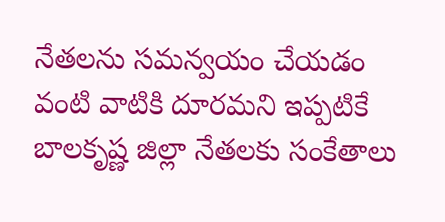నేతలను సమన్వయం చేయడం వంటి వాటికి దూరమని ఇప్పటికే బాలకృష్ణ జిల్లా నేతలకు సంకేతాలు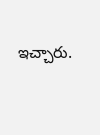ఇచ్చారు.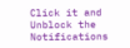Click it and Unblock the Notifications